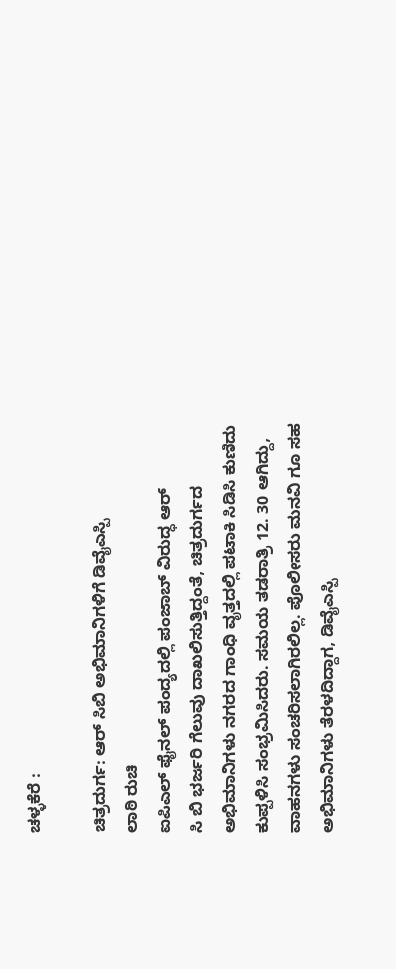ಚಳ್ಳಕೆರೆ :

ಚಿತ್ರದುರ್ಗ: ಆರ್ ಸಿಬಿ ಅಭಿಮಾನಿಗಳಿಗೆ ಡಿವೈಎಸ್ಪಿ
ಲಾಠಿ ರುಚಿ
ಐಪಿಎಲ್ ಫೈನಲ್ ಪಂದ್ಯದಲ್ಲಿ ಪಂಜಾಬ್ ವಿರುದ್ಧ ಆರ್
ಸಿ ಬಿ ಭರ್ಜರಿ ಗೆಲುವು ದಾಖಲಿಸುತ್ತಿದ್ದಂತೆ, ಚಿತ್ರದುರ್ಗದ
ಅಭಿಮಾನಿಗಳು ನಗರದ ಗಾಂಧಿ ವೃತ್ತದಲ್ಲಿ ಪಟಾಕಿ ಸಿಡಿಸಿ ಕುಣಿದು
ಕುಪ್ಪಳಿಸಿ ಸಂಭ್ರಮಿಸಿದರು. ಸಮಯ ತಡರಾತ್ರಿ 12. 30 ಆಗಿದ್ದು,
ವಾಹನಗಳು ಸಂಚರಿಸಲಾಗಿರಲಿಲ್ಲ. ಪೊಲೀಸರು ಮನವಿ ಗೂ ಸಹ
ಅಭಿಮಾನಿಗಳು ತೆರಳದಿದ್ದಾಗ, ಡಿವೈಎಸ್ಪಿ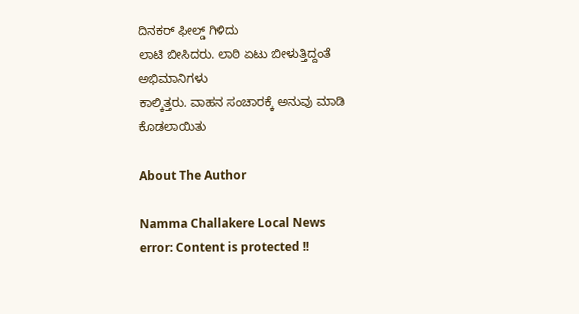ದಿನಕರ್ ಫೀಲ್ಡ್ ಗಿಳಿದು
ಲಾಟಿ ಬೀಸಿದರು. ಲಾಠಿ ಏಟು ಬೀಳುತ್ತಿದ್ದಂತೆ ಅಭಿಮಾನಿಗಳು
ಕಾಲ್ಕಿತ್ತರು. ವಾಹನ ಸಂಚಾರಕ್ಕೆ ಅನುವು ಮಾಡಿ ಕೊಡಲಾಯಿತು

About The Author

Namma Challakere Local News
error: Content is protected !!